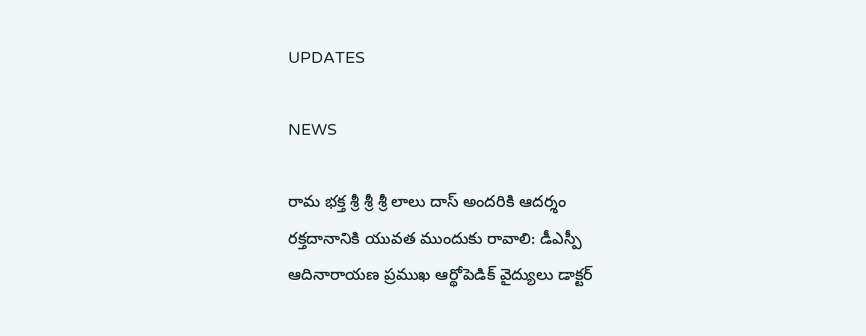UPDATES

NEWS

రామ భక్త శ్రీ శ్రీ శ్రీ లాలు దాస్ అందరికి ఆదర్శం రక్తదానానికి యువత ముందుకు రావాలి: డీఎస్పీ ఆదినారాయణ ప్రముఖ ఆర్థోపెడిక్ వైద్యులు డాక్టర్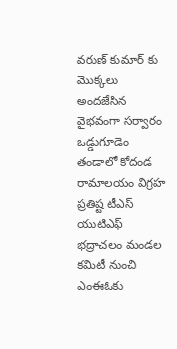వరుణ్ కుమార్‌ కు మొక్కలు అందజేసిన వైభవంగా సర్వారం ఒడ్డుగూడెం తండాలో కోదండ రామాలయం విగ్రహ ప్రతిష్ట టీఎస్ యుటిఎఫ్ భద్రాచలం మండల కమిటీ నుంచి ఎంఈఓకు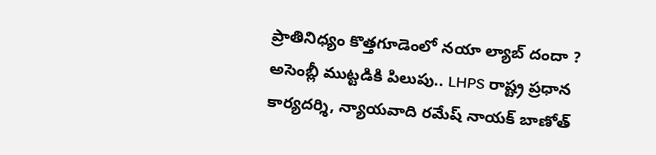ప్రాతినిధ్యం కొత్తగూడెంలో నయా ల్యాబ్‌ దందా ? అసెంబ్లీ ముట్టడికి పిలుపు.. LHPS రాష్ట్ర ప్రధాన కార్యదర్శి, న్యాయవాది రమేష్ నాయక్ బాణోత్‌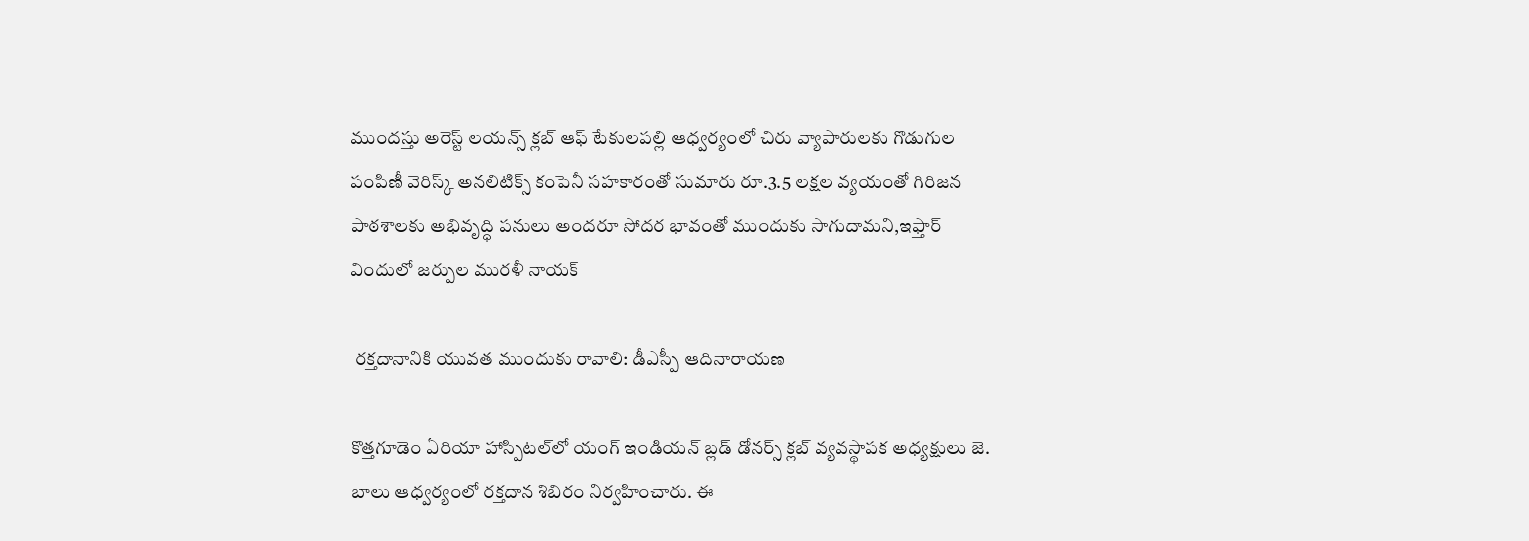ముందస్తు అరెస్ట్ లయన్స్ క్లబ్ ఆఫ్ టేకులపల్లి ఆధ్వర్యంలో చిరు వ్యాపారులకు గొడుగుల పంపిణీ వెరిస్క్ అనలిటిక్స్ కంపెనీ సహకారంతో సుమారు రూ.3.5 లక్షల వ్యయంతో గిరిజన పాఠశాలకు అభివృద్ధి పనులు అందరూ సోదర భావంతో ముందుకు సాగుదామని,ఇఫ్తార్ విందులో జర్పుల మురళీ నాయక్

 రక్తదానానికి యువత ముందుకు రావాలి: డీఎస్పీ ఆదినారాయణ

కొత్తగూడెం ఏరియా హాస్పిటల్‌లో యంగ్ ఇండియన్ బ్లడ్ డోనర్స్ క్లబ్ వ్యవస్థాపక అధ్యక్షులు జె. బాలు ఆధ్వర్యంలో రక్తదాన శిబిరం నిర్వహించారు. ఈ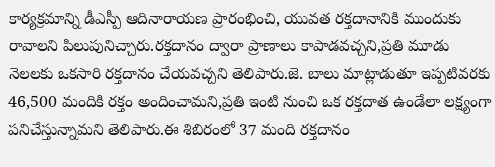కార్యక్రమాన్ని డీఎస్పీ ఆదినారాయణ ప్రారంభించి, యువత రక్తదానానికి ముందుకు రావాలని పిలుపునిచ్చారు.రక్తదానం ద్వారా ప్రాణాలు కాపాడవచ్చని,ప్రతి మూడు నెలలకు ఒకసారి రక్తదానం చేయవచ్చని తెలిపారు.జె. బాలు మాట్లాడుతూ ఇప్పటివరకు 46,500 మందికి రక్తం అందించామని,ప్రతి ఇంటి నుంచి ఒక రక్తదాత ఉండేలా లక్ష్యంగా పనిచేస్తున్నామని తెలిపారు.ఈ శిబిరంలో 37 మంది రక్తదానం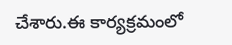చేశారు.ఈ కార్యక్రమంలో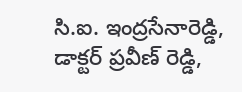సి.ఐ. ఇంద్రసేనారెడ్డి, డాక్టర్ ప్రవీణ్ రెడ్డి,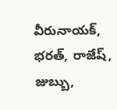వీరునాయక్, భరత్, రాజేష్, జుబ్బు,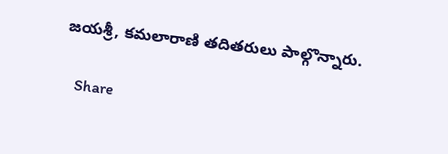జయశ్రీ, కమలారాణి తదితరులు పాల్గొన్నారు.

   Share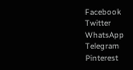Facebook
Twitter
WhatsApp
Telegram
Pinterest